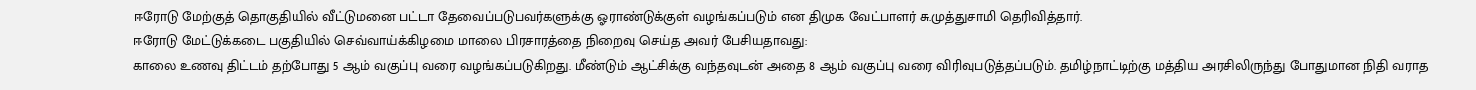ஈரோடு மேற்குத் தொகுதியில் வீட்டுமனை பட்டா தேவைப்படுபவர்களுக்கு ஓராண்டுக்குள் வழங்கப்படும் என திமுக வேட்பாளர் சு.முத்துசாமி தெரிவித்தார்.
ஈரோடு மேட்டுக்கடை பகுதியில் செவ்வாய்க்கிழமை மாலை பிரசாரத்தை நிறைவு செய்த அவர் பேசியதாவது:
காலை உணவு திட்டம் தற்போது 5 ஆம் வகுப்பு வரை வழங்கப்படுகிறது. மீண்டும் ஆட்சிக்கு வந்தவுடன் அதை 8 ஆம் வகுப்பு வரை விரிவுபடுத்தப்படும். தமிழ்நாட்டிற்கு மத்திய அரசிலிருந்து போதுமான நிதி வராத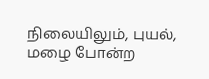நிலையிலும், புயல், மழை போன்ற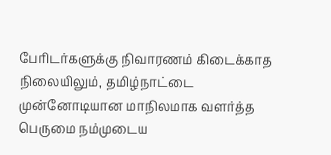பேரிடர்களுக்கு நிவாரணம் கிடைக்காத நிலையிலும், தமிழ்நாட்டை முன்னோடியான மாநிலமாக வளர்த்த பெருமை நம்முடைய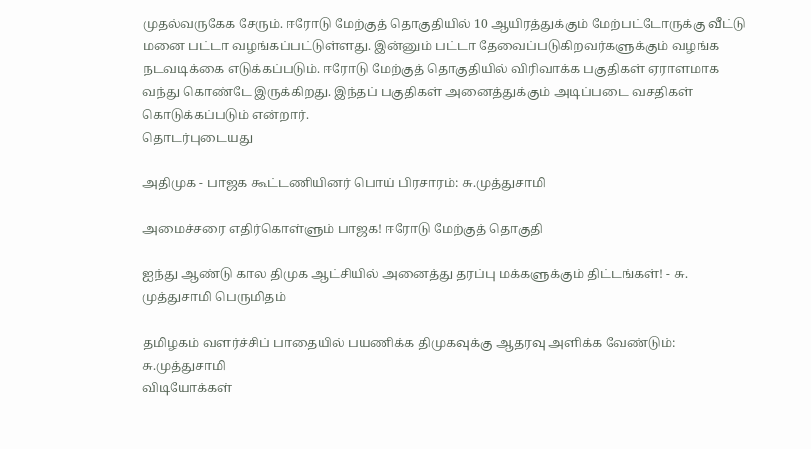முதல்வருகேக சேரும். ஈரோடு மேற்குத் தொகுதியில் 10 ஆயிரத்துக்கும் மேற்பட்டோருக்கு வீட்டு மனை பட்டா வழங்கப்பட்டுள்ளது. இன்னும் பட்டா தேவைப்படுகிறவர்களுக்கும் வழங்க நடவடிக்கை எடுக்கப்படும். ஈரோடு மேற்குத் தொகுதியில் விரிவாக்க பகுதிகள் ஏராளமாக வந்து கொண்டே இருக்கிறது. இந்தப் பகுதிகள் அனைத்துக்கும் அடிப்படை வசதிகள் கொடுக்கப்படும் என்றார்.
தொடர்புடையது

அதிமுக - பாஜக கூட்டணியினர் பொய் பிரசாரம்: சு.முத்துசாமி

அமைச்சரை எதிர்கொள்ளும் பாஜக! ஈரோடு மேற்குத் தொகுதி

ஐந்து ஆண்டு கால திமுக ஆட்சியில் அனைத்து தரப்பு மக்களுக்கும் திட்டங்கள்! - சு. முத்துசாமி பெருமிதம்

தமிழகம் வளர்ச்சிப் பாதையில் பயணிக்க திமுகவுக்கு ஆதரவு அளிக்க வேண்டும்: சு.முத்துசாமி
விடியோக்கள்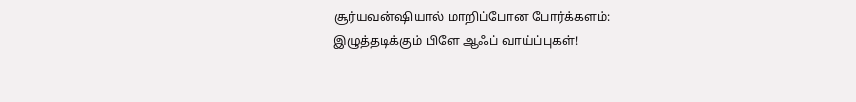சூர்யவன்ஷியால் மாறிப்போன போர்க்களம்: இழுத்தடிக்கும் பிளே ஆஃப் வாய்ப்புகள்!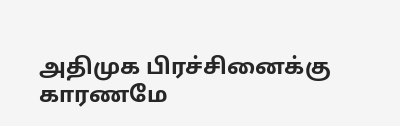அதிமுக பிரச்சினைக்கு காரணமே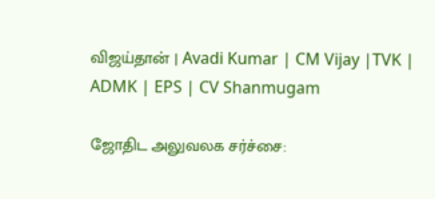விஜய்தான் | Avadi Kumar | CM Vijay |TVK | ADMK | EPS | CV Shanmugam

ஜோதிட அலுவலக சர்ச்சை: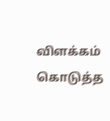விளக்கம் கொடுத்த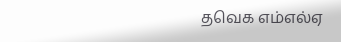தவெக எம்எல்ஏ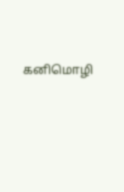கனிமொழி